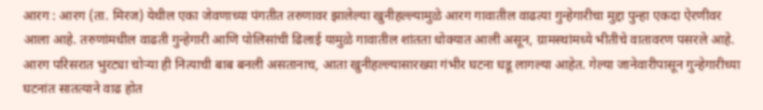आरग : आरग (ता. मिरज) येथील एका जेवणाच्या पंगतीत तरुणावर झालेल्या खुनीहल्ल्यामुळे आरग गावातील वाढत्या गुन्हेगारीचा मुद्दा पुन्हा एकदा ऐरणीवर आला आहे. तरुणांमधील वाढती गुन्हेगारी आणि पोलिसांची ढिलाई यामुळे गावातील शांतता धोक्यात आली असून, ग्रामस्थांमध्ये भीतीचे वातावरण पसरले आहे.
आरग परिसरात भुरट्या चोऱ्या ही नित्याची बाब बनली असतानाच, आता खुनीहल्ल्यासारख्या गंभीर घटना घडू लागल्या आहेत. गेल्या जानेवारीपासून गुन्हेगारीच्या घटनांत सातत्याने वाढ होत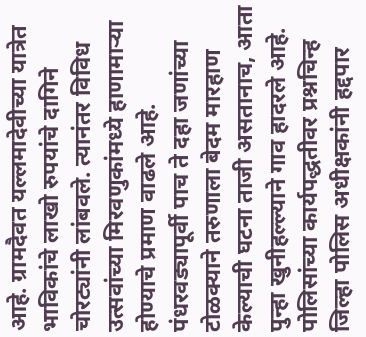आहे. ग्रामदैवत यल्लमादेवीच्या यात्रेत भाविकांचे लाखो रुपयांचे दागिने चोरट्यांनी लांबवले. त्यानंतर विविध उत्सवांच्या मिरवणुकांमध्ये हाणामाऱ्या होण्याचे प्रमाण वाढले आहे. पंधरवड्यापूर्वी पाच ते दहा जणांच्या टोळक्याने तरुणाला बेदम मारहाण केल्याची घटना ताजी असतानाच, आता पुन्हा खुनीहल्ल्याने गाव हादरले आहे.
पोलिसांच्या कार्यपद्धतीवर प्रश्नचिन्ह
जिल्हा पोलिस अधीक्षकांनी हद्दपार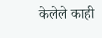केलेले काही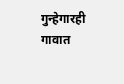गुन्हेगारही गावात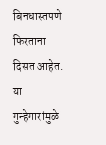बिनधास्तपणे फिरताना दिसत आहेत. या गुन्हेगारांमुळे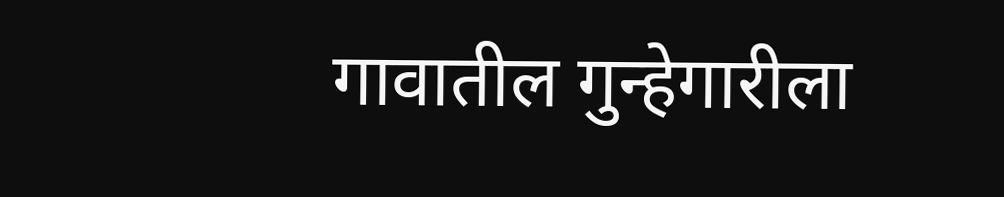गावातील गुन्हेगारीला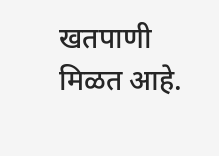खतपाणी मिळत आहे.